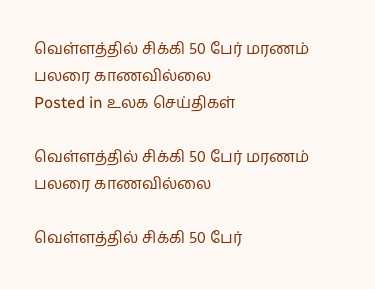வெள்ளத்தில் சிக்கி 50 பேர் மரணம் பலரை காணவில்லை
Posted in உலக செய்திகள்

வெள்ளத்தில் சிக்கி 50 பேர் மரணம் பலரை காணவில்லை

வெள்ளத்தில் சிக்கி 50 பேர்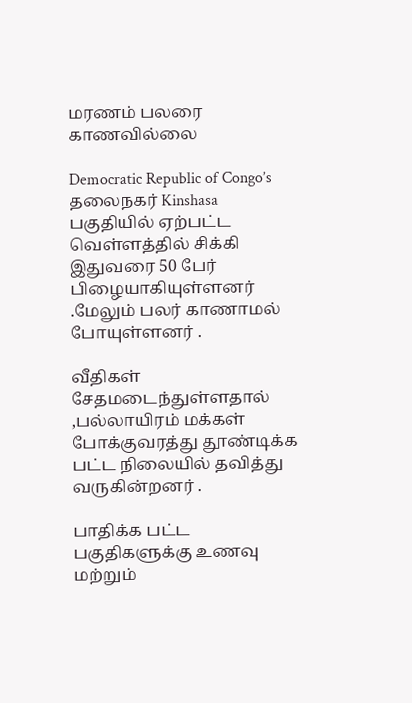மரணம் பலரை காணவில்லை

Democratic Republic of Congo’s தலைநகர் Kinshasa பகுதியில் ஏற்பட்ட வெள்ளத்தில் சிக்கி இதுவரை 50 பேர் பிழையாகியுள்ளனர் .மேலும் பலர் காணாமல் போயுள்ளனர் .

வீதிகள் சேதமடைந்துள்ளதால் ,பல்லாயிரம் மக்கள் போக்குவரத்து தூண்டிக்க பட்ட நிலையில் தவித்து வருகின்றனர் .

பாதிக்க பட்ட பகுதிகளுக்கு உணவு மற்றும்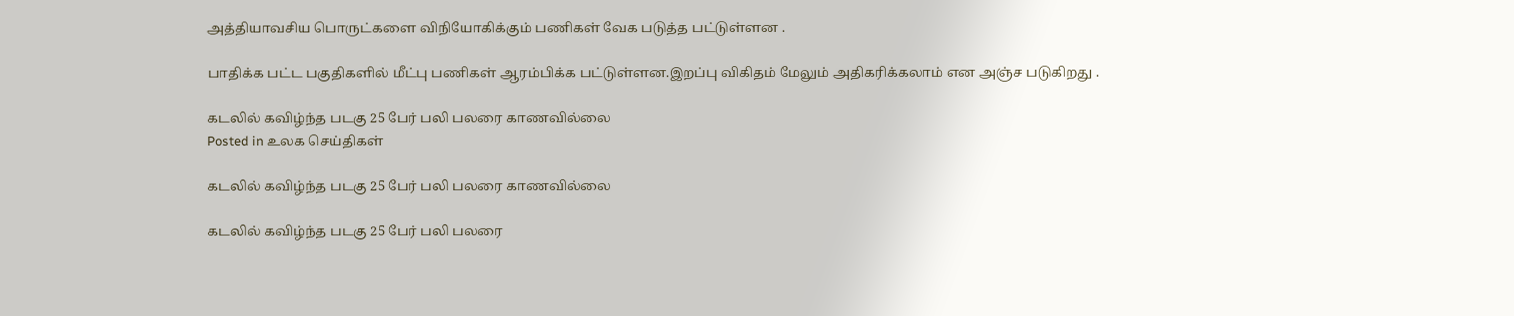அத்தியாவசிய பொருட்களை விநியோகிக்கும் பணிகள் வேக படுத்த பட்டுள்ளன .

பாதிக்க பட்ட பகுதிகளில் மீட்பு பணிகள் ஆரம்பிக்க பட்டுள்ளன.இறப்பு விகிதம் மேலும் அதிகரிக்கலாம் என அஞ்ச படுகிறது .

கடலில் கவிழ்ந்த படகு 25 பேர் பலி பலரை காணவில்லை
Posted in உலக செய்திகள்

கடலில் கவிழ்ந்த படகு 25 பேர் பலி பலரை காணவில்லை

கடலில் கவிழ்ந்த படகு 25 பேர் பலி பலரை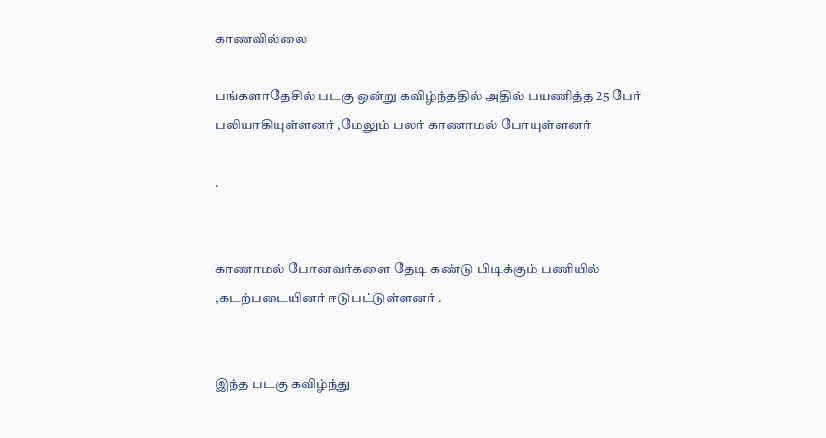காணவில்லை

பங்களாதேசில் படகு ஒன்று கவிழ்ந்ததில் அதில் பயணித்த 25 பேர் பலியாகியுள்ளனர் ,மேலும் பலர் காணாமல் போயுள்ளனர்

.


காணாமல் போனவர்களை தேடி கண்டு பிடிக்கும் பணியில் ,கடற்படையினர் ஈடுபட்டுள்ளனர் .


இந்த படகு கவிழ்ந்து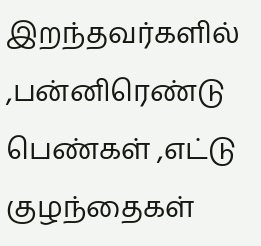இறந்தவர்களில் ,பன்னிரெண்டு பெண்கள் ,எட்டு குழந்தைகள்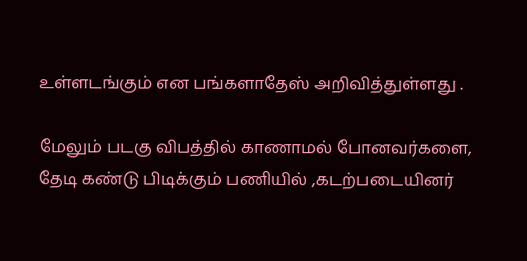உள்ளடங்கும் என பங்களாதேஸ் அறிவித்துள்ளது .

மேலும் படகு விபத்தில் காணாமல் போனவர்களை, தேடி கண்டு பிடிக்கும் பணியில் ,கடற்படையினர்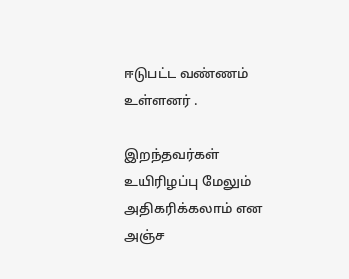ஈடுபட்ட வண்ணம் உள்ளனர் .

இறந்தவர்கள் உயிரிழப்பு மேலும் அதிகரிக்கலாம் என அஞ்ச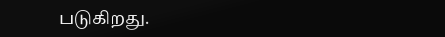படுகிறது.